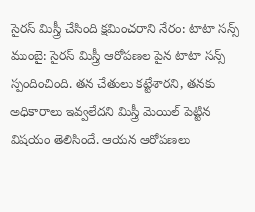సైరస్ మిస్త్రీ చేసింది క్షమించరాని నేరం: టాటా సన్స్
ముంబై: సైరస్ మిస్త్రీ ఆరోపణల పైన టాటా సన్స్ స్పందించింది. తన చేతులు కట్టేశారని, తనకు అధికారాలు ఇవ్వలేదని మిస్త్రీ మెయిల్ పెట్టిన విషయం తెలిసిందే. ఆయన ఆరోపణలు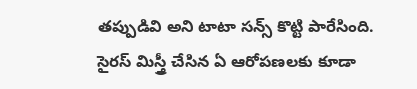తప్పుడివి అని టాటా సన్స్ కొట్టి పారేసింది. సైరస్ మిస్త్రీ చేసిన ఏ ఆరోపణలకు కూడా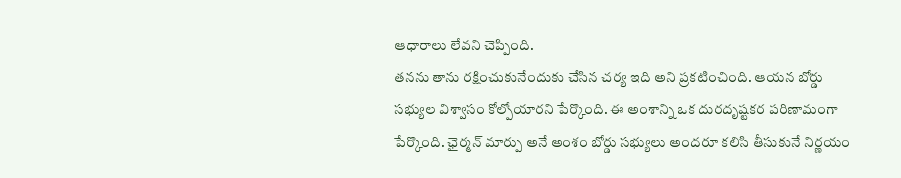ఆధారాలు లేవని చెప్పింది.
తనను తాను రక్షించుకునేందుకు చేసిన చర్య ఇది అని ప్రకటించింది. ఆయన బోర్డు సభ్యుల విశ్వాసం కోల్పోయారని పేర్కొంది. ఈ అంశాన్ని ఒక దురదృష్టకర పరిణామంగా పేర్కొంది. ఛైర్మన్ మార్పు అనే అంశం బోర్డు సభ్యులు అందరూ కలిసి తీసుకునే నిర్ణయం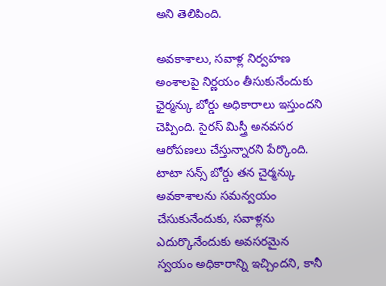అని తెలిపింది.

అవకాశాలు, సవాళ్ల నిర్వహణ అంశాలపై నిర్ణయం తీసుకునేందుకు ఛైర్మన్కు బోర్డు అధికారాలు ఇస్తుందని చెప్పింది. సైరస్ మిస్త్రీ అనవసర ఆరోపణలు చేస్తున్నారని పేర్కొంది.
టాటా సన్స్ బోర్డు తన చైర్మన్కు అవకాశాలను సమన్వయం చేసుకునేందుకు, సవాళ్లను ఎదుర్కొనేందుకు అవసరమైన స్వయం అధికారాన్ని ఇచ్చిందని, కానీ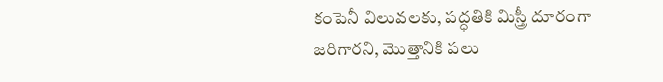కంపెనీ విలువలకు, పద్ధతికి మిస్త్రీ దూరంగా జరిగారని, మొత్తానికి పలు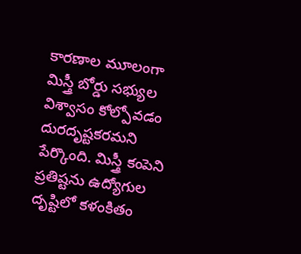కారణాల మూలంగా మిస్త్రీ బోర్డు సభ్యుల విశ్వాసం కోల్పోవడం దురదృష్టకరమని పేర్కొంది. మిస్త్రీ కంపెని ప్రతిష్టను ఉద్యోగుల దృష్టిలో కళంకితం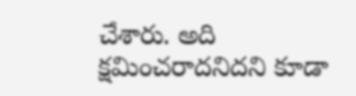చేశారు. అది క్షమించరాదనిదని కూడా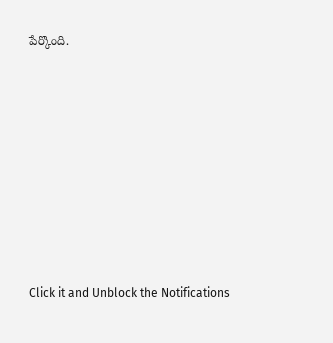పేర్కొంది.












Click it and Unblock the Notifications